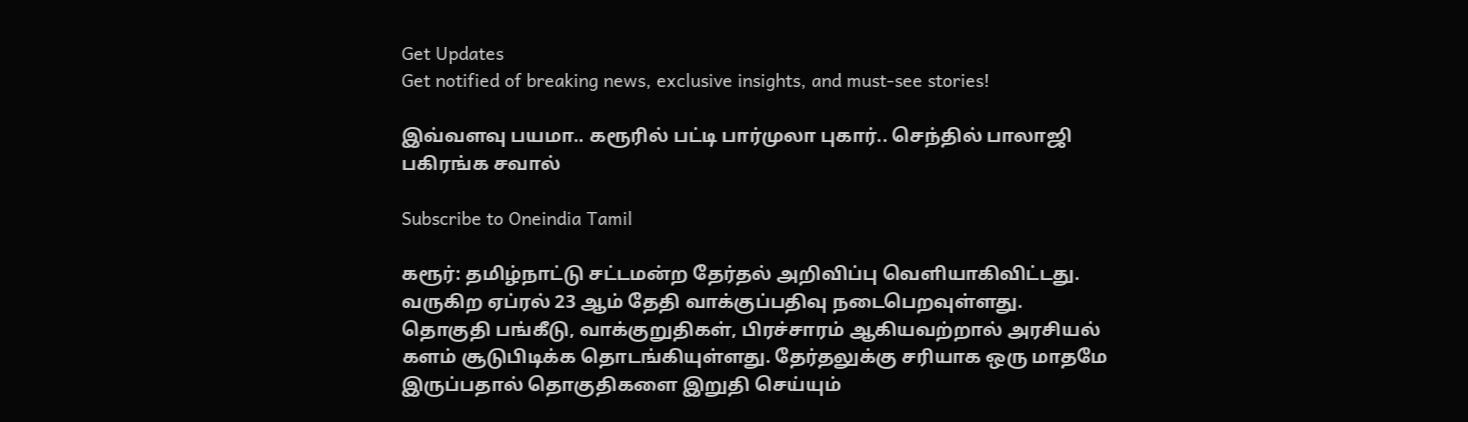Get Updates
Get notified of breaking news, exclusive insights, and must-see stories!

இவ்வளவு பயமா.. கரூரில் பட்டி பார்முலா புகார்.. செந்தில் பாலாஜி பகிரங்க சவால்

Subscribe to Oneindia Tamil

கரூர்: தமிழ்நாட்டு சட்டமன்ற தேர்தல் அறிவிப்பு வெளியாகிவிட்டது. வருகிற ஏப்ரல் 23 ஆம் தேதி வாக்குப்பதிவு நடைபெறவுள்ளது. தொகுதி பங்கீடு, வாக்குறுதிகள், பிரச்சாரம் ஆகியவற்றால் அரசியல் களம் சூடுபிடிக்க தொடங்கியுள்ளது. தேர்தலுக்கு சரியாக ஒரு மாதமே இருப்பதால் தொகுதிகளை இறுதி செய்யும்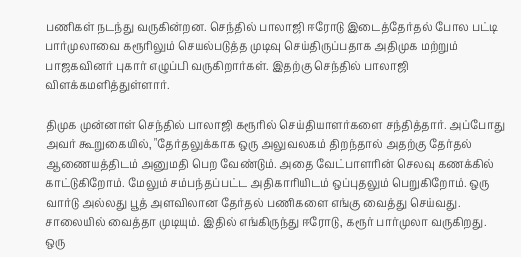பணிகள் நடந்து வருகின்றன. செந்தில் பாலாஜி ஈரோடு இடைத்தேர்தல் போல பட்டி பார்முலாவை கரூரிலும் செயல்படுத்த முடிவு செய்திருப்பதாக அதிமுக மற்றும் பாஜகவினர் புகார் எழுப்பி வருகிறார்கள். இதற்கு செந்தில் பாலாஜி விளக்கமளித்துள்ளார்.

திமுக முன்னாள் செந்தில் பாலாஜி கரூரில் செய்தியாளர்களை சந்தித்தார். அப்போது அவர் கூறுகையில், "தேர்தலுக்காக ஒரு அலுவலகம் திறந்தால் அதற்கு தேர்தல் ஆணையத்திடம் அனுமதி பெற வேண்டும். அதை வேட்பாளரின் செலவு கணக்கில் காட்டுகிறோம். மேலும் சம்பந்தப்பட்ட அதிகாரியிடம் ஒப்புதலும் பெறுகிறோம். ஒரு வார்டு அல்லது பூத் அளவிலான தேர்தல் பணிகளை எங்கு வைத்து செய்வது. சாலையில் வைத்தா முடியும். இதில் எங்கிருந்து ஈரோடு, கரூர் பார்முலா வருகிறது. ஒரு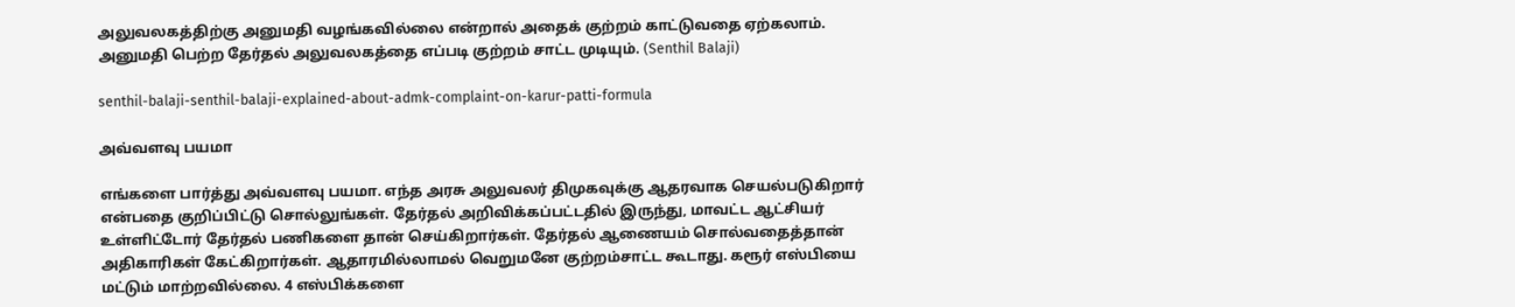அலுவலகத்திற்கு அனுமதி வழங்கவில்லை என்றால் அதைக் குற்றம் காட்டுவதை ஏற்கலாம். அனுமதி பெற்ற தேர்தல் அலுவலகத்தை எப்படி குற்றம் சாட்ட முடியும். (Senthil Balaji)

senthil-balaji-senthil-balaji-explained-about-admk-complaint-on-karur-patti-formula

அவ்வளவு பயமா

எங்களை பார்த்து அவ்வளவு பயமா. எந்த அரசு அலுவலர் திமுகவுக்கு ஆதரவாக செயல்படுகிறார் என்பதை குறிப்பிட்டு சொல்லுங்கள். தேர்தல் அறிவிக்கப்பட்டதில் இருந்து, மாவட்ட ஆட்சியர் உள்ளிட்டோர் தேர்தல் பணிகளை தான் செய்கிறார்கள். தேர்தல் ஆணையம் சொல்வதைத்தான் அதிகாரிகள் கேட்கிறார்கள். ஆதாரமில்லாமல் வெறுமனே குற்றம்சாட்ட கூடாது. கரூர் எஸ்பியை மட்டும் மாற்றவில்லை. 4 எஸ்பிக்களை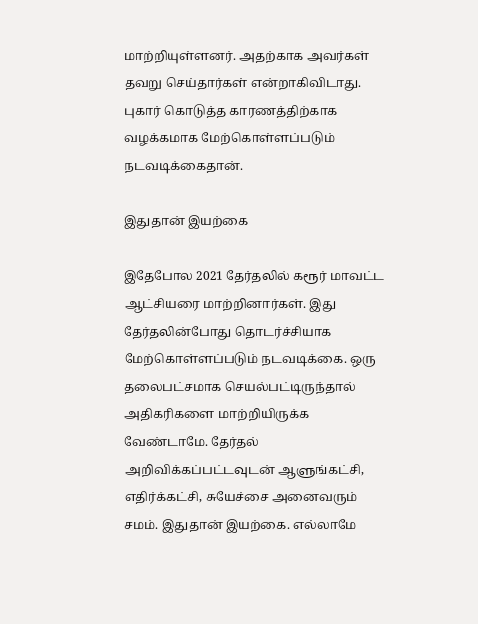மாற்றியுள்ளனர். அதற்காக அவர்கள் தவறு செய்தார்கள் என்றாகிவிடாது. புகார் கொடுத்த காரணத்திற்காக வழக்கமாக மேற்கொள்ளப்படும் நடவடிக்கைதான்.

இதுதான் இயற்கை

இதேபோல 2021 தேர்தலில் கரூர் மாவட்ட ஆட்சியரை மாற்றினார்கள். இது தேர்தலின்போது தொடர்ச்சியாக மேற்கொள்ளப்படும் நடவடிக்கை. ஒரு தலைபட்சமாக செயல்பட்டிருந்தால் அதிகரிகளை மாற்றியிருக்க வேண்டாமே. தேர்தல் அறிவிக்கப்பட்டவுடன் ஆளுங்கட்சி, எதிர்க்கட்சி, சுயேச்சை அனைவரும் சமம். இதுதான் இயற்கை. எல்லாமே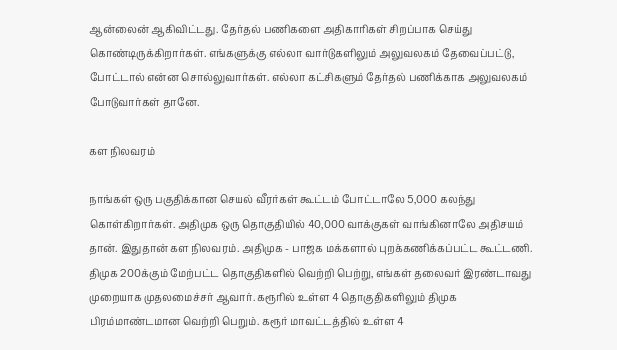ஆன்லைன் ஆகிவிட்டது. தேர்தல் பணிகளை அதிகாரிகள் சிறப்பாக செய்து கொண்டிருக்கிறார்கள். எங்களுக்கு எல்லா வார்டுகளிலும் அலுவலகம் தேவைப்பட்டு, போட்டால் என்ன சொல்லுவார்கள். எல்லா கட்சிகளும் தேர்தல் பணிக்காக அலுவலகம் போடுவார்கள் தானே.

கள நிலவரம்

நாங்கள் ஒரு பகுதிக்கான செயல் வீரர்கள் கூட்டம் போட்டாலே 5,000 கலந்து கொள்கிறார்கள். அதிமுக ஒரு தொகுதியில் 40,000 வாக்குகள் வாங்கினாலே அதிசயம் தான். இதுதான் கள நிலவரம். அதிமுக - பாஜக மக்களால் புறக்கணிக்கப்பட்ட கூட்டணி. திமுக 200க்கும் மேற்பட்ட தொகுதிகளில் வெற்றி பெற்று, எங்கள் தலைவர் இரண்டாவது முறையாக முதலமைச்சர் ஆவார். கரூரில் உள்ள 4 தொகுதிகளிலும் திமுக பிரம்மாண்டமான வெற்றி பெறும். கரூர் மாவட்டத்தில் உள்ள 4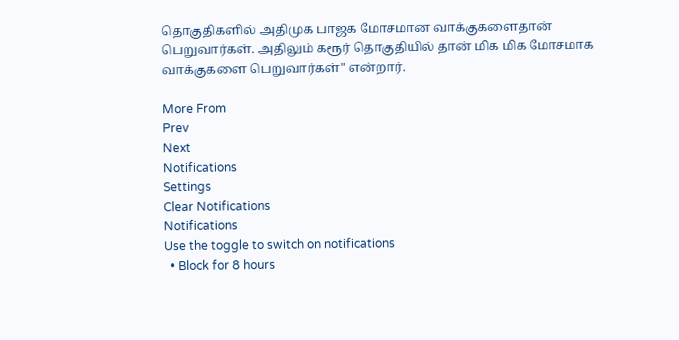தொகுதிகளில் அதிமுக பாஜக மோசமான வாக்குகளைதான் பெறுவார்கள். அதிலும் கரூர் தொகுதியில் தான் மிக மிக மோசமாக வாக்குகளை பெறுவார்கள்" என்றார்.

More From
Prev
Next
Notifications
Settings
Clear Notifications
Notifications
Use the toggle to switch on notifications
  • Block for 8 hours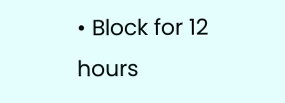• Block for 12 hours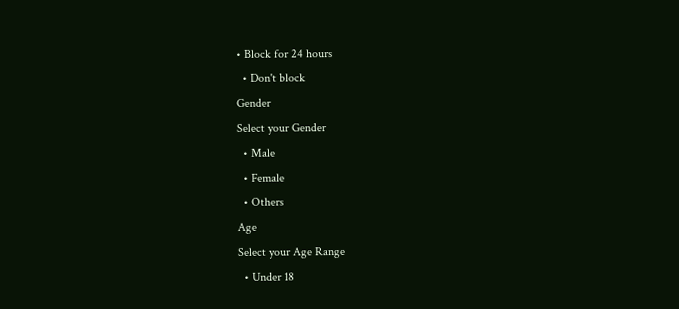• Block for 24 hours
  • Don't block
Gender
Select your Gender
  • Male
  • Female
  • Others
Age
Select your Age Range
  • Under 18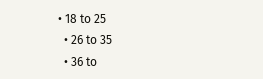• 18 to 25
  • 26 to 35
  • 36 to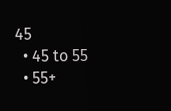45
  • 45 to 55
  • 55+